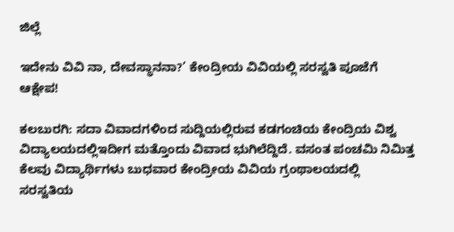ಜಿಲ್ಲೆ

ಇದೇನು ವಿವಿ ನಾ, ದೇವಸ್ಥಾನನಾ?’ ಕೇಂದ್ರೀಯ ವಿವಿಯಲ್ಲಿ ಸರಸ್ವತಿ ಪೂಜೆಗೆ ಆಕ್ಷೇಪ!

ಕಲಬುರಗಿ: ಸದಾ ವಿವಾದಗಳಿಂದ ಸುದ್ದಿಯಲ್ಲಿರುವ ಕಡಗಂಚಿಯ ಕೇಂದ್ರಿಯ ವಿಶ್ವ ವಿದ್ಯಾಲಯದಲ್ಲಿಇದೀಗ ಮತ್ತೊಂದು ವಿವಾದ ಭುಗಿಲೆದ್ದಿದೆ. ವಸಂತ ಪಂಚಮಿ ನಿಮಿತ್ತ ಕೆಲವು ವಿದ್ಯಾರ್ಥಿಗಳು ಬುಧವಾರ ಕೇಂದ್ರೀಯ ವಿವಿಯ ಗ್ರಂಥಾಲಯದಲ್ಲಿ ಸರಸ್ವತಿಯ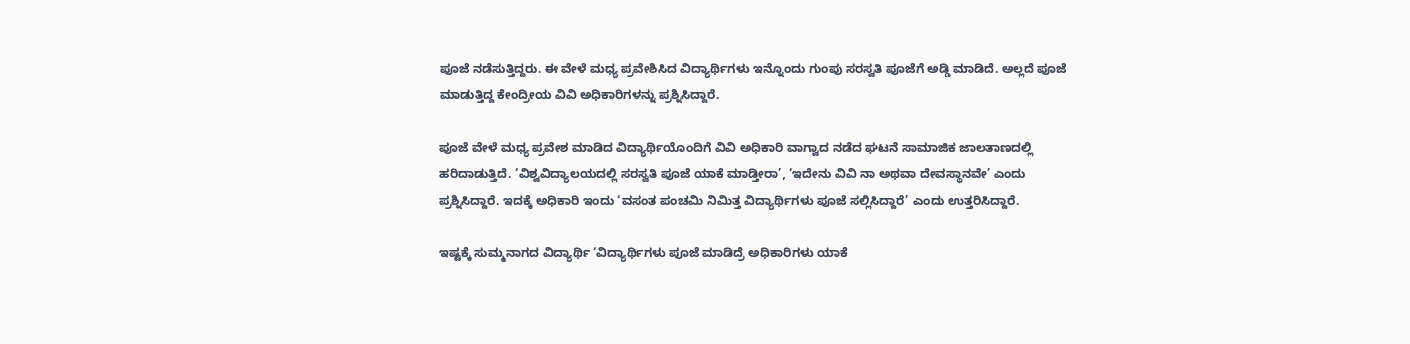ಪೂಜೆ ನಡೆಸುತ್ತಿದ್ದರು. ಈ ವೇಳೆ ಮಧ್ಯ ಪ್ರವೇಶಿಸಿದ ವಿದ್ಯಾರ್ಥಿಗಳು ಇನ್ನೊಂದು ಗುಂಪು ಸರಸ್ವತಿ ಪೂಜೆಗೆ ಅಡ್ಡಿ ಮಾಡಿದೆ. ಅಲ್ಲದೆ ಪೂಜೆ ಮಾಡುತ್ತಿದ್ದ ಕೇಂದ್ರೀಯ ವಿವಿ ಅಧಿಕಾರಿಗಳನ್ನು ಪ್ರಶ್ನಿಸಿದ್ದಾರೆ.

ಪೂಜೆ ವೇಳೆ ಮಧ್ಯ ಪ್ರವೇಶ ಮಾಡಿದ ವಿದ್ಯಾರ್ಥಿಯೊಂದಿಗೆ ವಿವಿ ಅಧಿಕಾರಿ ವಾಗ್ವಾದ ನಡೆದ ಘಟನೆ ಸಾಮಾಜಿಕ ಜಾಲತಾಣದಲ್ಲಿ ಹರಿದಾಡುತ್ತಿದೆ. ‘ವಿಶ್ವವಿದ್ಯಾಲಯದಲ್ಲಿ ಸರಸ್ವತಿ ಪೂಜೆ ಯಾಕೆ ಮಾಡ್ತೀರಾ’, ‘ಇದೇನು ವಿವಿ ನಾ ಅಥವಾ ದೇವಸ್ಥಾನವೇ’ ಎಂದು ಪ್ರಶ್ನಿಸಿದ್ದಾರೆ. ಇದಕ್ಕೆ ಅಧಿಕಾರಿ ಇಂದು ‘ವಸಂತ ಪಂಚಮಿ ನಿಮಿತ್ತ ವಿದ್ಯಾರ್ಥಿಗಳು ಪೂಜೆ ಸಲ್ಲಿಸಿದ್ದಾರೆ’ ಎಂದು ಉತ್ತರಿಸಿದ್ದಾರೆ.

ಇಷ್ಟಕ್ಕೆ ಸುಮ್ಮನಾಗದ ವಿದ್ಯಾರ್ಥಿ ‘ವಿದ್ಯಾರ್ಥಿಗಳು ಪೂಜೆ ಮಾಡಿದ್ರೆ ಅಧಿಕಾರಿಗಳು ಯಾಕೆ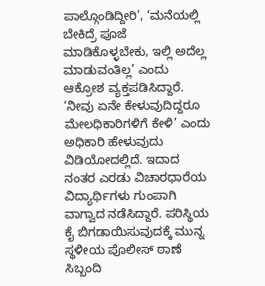ಪಾಲ್ಗೊಂಡಿದ್ದೀರಿ’, ‘ಮನೆಯಲ್ಲಿ ಬೇಕಿದ್ರೆ ಪೂಜೆ ಮಾಡಿಕೊಳ್ಳಬೇಕು, ಇಲ್ಲಿ ಅದೆಲ್ಲ ಮಾಡುವಂತಿಲ್ಲ’ ಎಂದು ಆಕ್ರೋಶ ವ್ಯಕ್ತಪಡಿಸಿದ್ದಾರೆ. ‘ನೀವು ಏನೇ ಕೇಳುವುದಿದ್ದರೂ ಮೇಲಧಿಕಾರಿಗಳಿಗೆ ಕೇಳಿ’ ಎಂದು ಅಧಿಕಾರಿ ಹೇಳುವುದು ವಿಡಿಯೋದಲ್ಲಿದೆ. ಇದಾದ ನಂತರ ಎರಡು ವಿಚಾರಧಾರೆಯ ವಿದ್ಯಾರ್ಥಿಗಳು ಗುಂಪಾಗಿ ವಾಗ್ವಾದ ನಡೆಸಿದ್ದಾರೆ. ಪರಿಸ್ಥಿಯ ಕೈ ಬಿಗಡಾಯಿಸುವುದಕ್ಕೆ ಮುನ್ನ ಸ್ಥಳೀಯ ಪೊಲೀಸ್‌ ಠಾಣೆ ಸಿಬ್ಬಂದಿ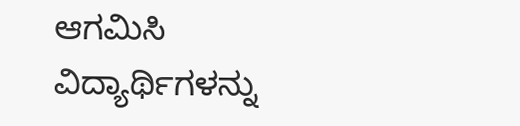ಆಗಮಿಸಿ ವಿದ್ಯಾರ್ಥಿಗಳನ್ನು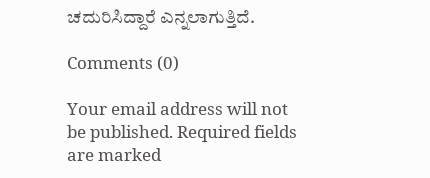ಚದುರಿಸಿದ್ದಾರೆ ಎನ್ನಲಾಗುತ್ತಿದೆ.

Comments (0)

Your email address will not be published. Required fields are marked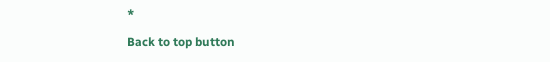*

Back to top button